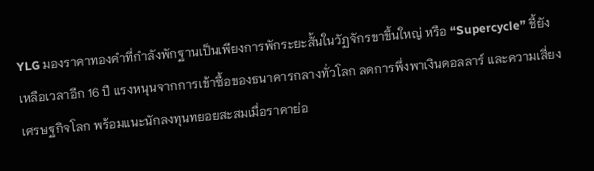YLG มองราคาทองคำที่กำลังพักฐานเป็นเพียงการพักระยะสั้นในวัฏจักรขาขึ้นใหญ่ หรือ “Supercycle” ชี้ยังเหลือเวลาอีก 16 ปี แรงหนุนจากการเข้าซื้อของธนาคารกลางทั่วโลก ลดการพึ่งพาเงินดอลลาร์ และความเสี่ยงเศรษฐกิจโลก พร้อมแนะนักลงทุนทยอยสะสมเมื่อราคาย่อ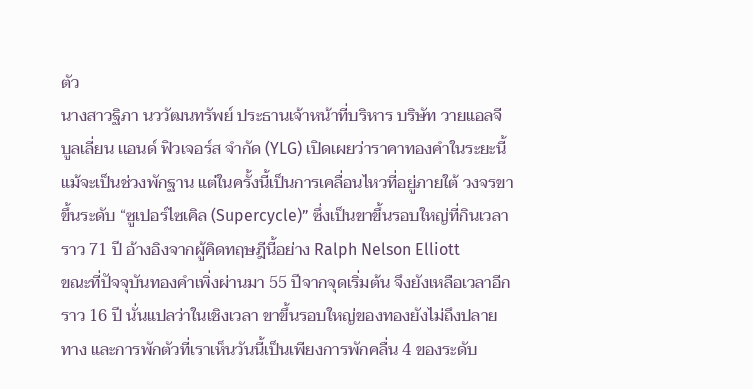ตัว
นางสาวฐิภา นววัฒนทรัพย์ ประธานเจ้าหน้าที่บริหาร บริษัท วายแอลจี บูลเลี่ยน เเอนด์ ฟิวเจอร์ส จำกัด (YLG) เปิดเผยว่าราคาทองคำในระยะนี้ แม้จะเป็นช่วงพักฐาน แต่ในครั้งนี้เป็นการเคลื่อนไหวที่อยู่ภายใต้ วงจรขาขึ้นระดับ “ซูเปอร์ไซเคิล (Supercycle)” ซึ่งเป็นขาขึ้นรอบใหญ่ที่กินเวลาราว 71 ปี อ้างอิงจากผู้คิดทฤษฎีนี้อย่าง Ralph Nelson Elliott
ขณะที่ปัจจุบันทองคำเพิ่งผ่านมา 55 ปีจากจุดเริ่มต้น จึงยังเหลือเวลาอีกราว 16 ปี นั่นแปลว่าในเชิงเวลา ขาขึ้นรอบใหญ่ของทองยังไม่ถึงปลายทาง และการพักตัวที่เราเห็นวันนี้เป็นเพียงการพักคลื่น 4 ของระดับ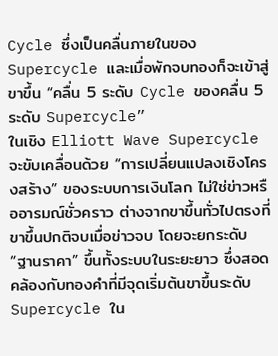Cycle ซึ่งเป็นคลื่นภายในของ Supercycle และเมื่อพักจบทองก็จะเข้าสู่ขาขึ้น “คลื่น 5 ระดับ Cycle ของคลื่น 5 ระดับ Supercycle”
ในเชิง Elliott Wave Supercycle จะขับเคลื่อนด้วย “การเปลี่ยนแปลงเชิงโครงสร้าง” ของระบบการเงินโลก ไม่ใช่ข่าวหรืออารมณ์ชั่วคราว ต่างจากขาขึ้นทั่วไปตรงที่ขาขึ้นปกติจบเมื่อข่าวจบ โดยจะยกระดับ “ฐานราคา” ขึ้นทั้งระบบในระยะยาว ซึ่งสอดคล้องกับทองคำที่มีจุดเริ่มต้นขาขึ้นระดับ Supercycle ใน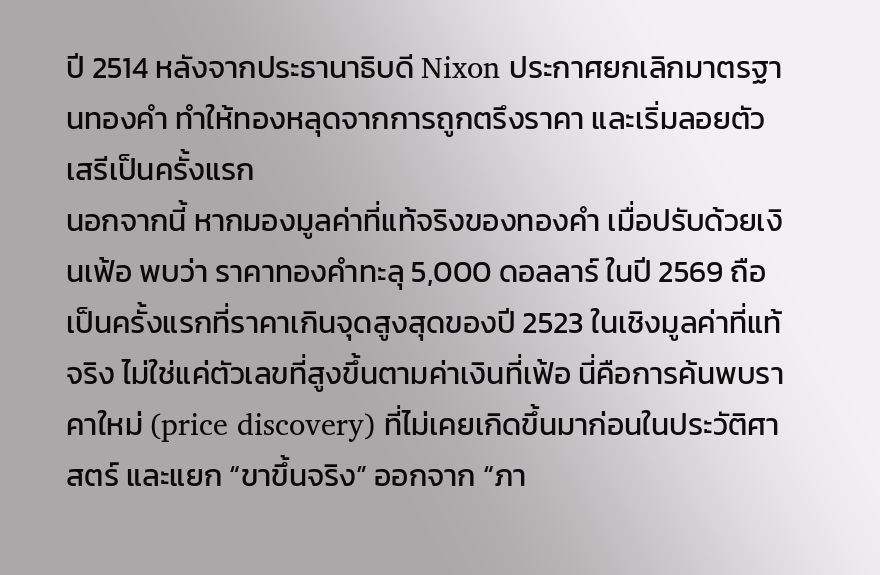ปี 2514 หลังจากประธานาธิบดี Nixon ประกาศยกเลิกมาตรฐานทองคำ ทำให้ทองหลุดจากการถูกตรึงราคา และเริ่มลอยตัวเสรีเป็นครั้งแรก
นอกจากนี้ หากมองมูลค่าที่แท้จริงของทองคำ เมื่อปรับด้วยเงินเฟ้อ พบว่า ราคาทองคำทะลุ 5,000 ดอลลาร์ ในปี 2569 ถือเป็นครั้งแรกที่ราคาเกินจุดสูงสุดของปี 2523 ในเชิงมูลค่าที่แท้จริง ไม่ใช่แค่ตัวเลขที่สูงขึ้นตามค่าเงินที่เฟ้อ นี่คือการค้นพบราคาใหม่ (price discovery) ที่ไม่เคยเกิดขึ้นมาก่อนในประวัติศาสตร์ และแยก “ขาขึ้นจริง” ออกจาก “ภา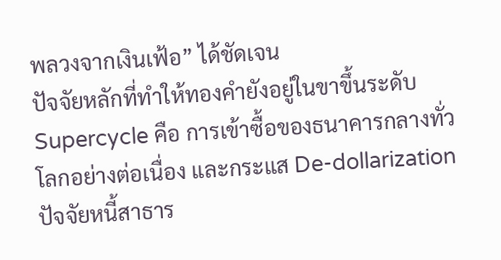พลวงจากเงินเฟ้อ” ได้ชัดเจน
ปัจจัยหลักที่ทำให้ทองคำยังอยู่ในขาขึ้นระดับ Supercycle คือ การเข้าซื้อของธนาคารกลางทั่วโลกอย่างต่อเนื่อง และกระแส De-dollarization ปัจจัยหนี้สาธาร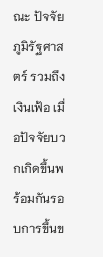ณะ ปัจจัยภูมิรัฐศาสตร์ รวมถึงเงินเฟ้อ เมื่อปัจจัยบวกเกิดขึ้นพร้อมกันรอบการขึ้นข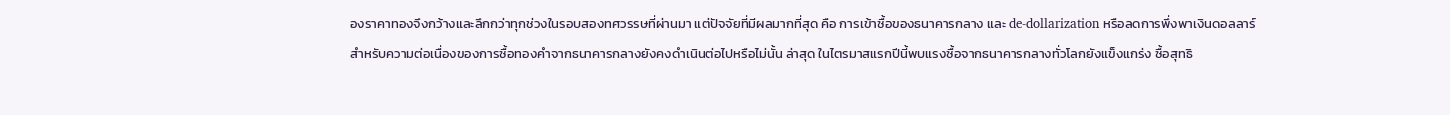องราคาทองจึงกว้างและลึกกว่าทุกช่วงในรอบสองทศวรรษที่ผ่านมา แต่ปัจจัยที่มีผลมากที่สุด คือ การเข้าซื้อของธนาคารกลาง และ de-dollarization หรือลดการพึ่งพาเงินดอลลาร์
สำหรับความต่อเนื่องของการซื้อทองคำจากธนาคารกลางยังคงดำเนินต่อไปหรือไม่นั้น ล่าสุด ในไตรมาสแรกปีนี้พบแรงซื้อจากธนาคารกลางทั่วโลกยังแข็งแกร่ง ซื้อสุทธิ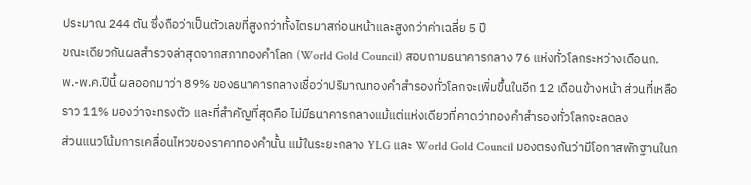ประมาณ 244 ตัน ซึ่งถือว่าเป็นตัวเลขที่สูงกว่าทั้งไตรมาสก่อนหน้าและสูงกว่าค่าเฉลี่ย 5 ปี
ขณะเดียวกันผลสำรวจล่าสุดจากสภาทองคำโลก (World Gold Council) สอบถามธนาคารกลาง 76 แห่งทั่วโลกระหว่างเดือนก.พ.-พ.ค.ปีนี้ ผลออกมาว่า 89% ของธนาคารกลางเชื่อว่าปริมาณทองคำสำรองทั่วโลกจะเพิ่มขึ้นในอีก 12 เดือนข้างหน้า ส่วนที่เหลือราว 11% มองว่าจะทรงตัว และที่สำคัญที่สุดคือ ไม่มีธนาคารกลางแม้แต่แห่งเดียวที่คาดว่าทองคำสำรองทั่วโลกจะลดลง
ส่วนแนวโน้มการเคลื่อนไหวของราคาทองคำนั้น แม้ในระยะกลาง YLG และ World Gold Council มองตรงกันว่ามีโอกาสพักฐานในก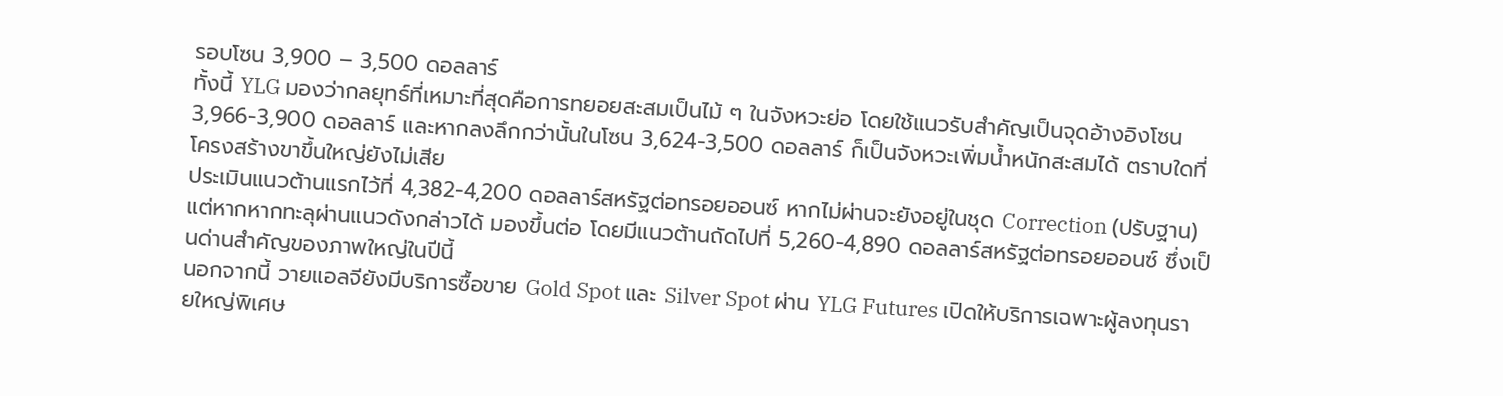รอบโซน 3,900 – 3,500 ดอลลาร์
ทั้งนี้ YLG มองว่ากลยุทธ์ที่เหมาะที่สุดคือการทยอยสะสมเป็นไม้ ๆ ในจังหวะย่อ โดยใช้แนวรับสำคัญเป็นจุดอ้างอิงโซน 3,966-3,900 ดอลลาร์ และหากลงลึกกว่านั้นในโซน 3,624-3,500 ดอลลาร์ ก็เป็นจังหวะเพิ่มน้ำหนักสะสมได้ ตราบใดที่โครงสร้างขาขึ้นใหญ่ยังไม่เสีย
ประเมินแนวต้านแรกไว้ที่ 4,382-4,200 ดอลลาร์สหรัฐต่อทรอยออนซ์ หากไม่ผ่านจะยังอยู่ในชุด Correction (ปรับฐาน) แต่หากหากทะลุผ่านแนวดังกล่าวได้ มองขึ้นต่อ โดยมีแนวต้านถัดไปที่ 5,260-4,890 ดอลลาร์สหรัฐต่อทรอยออนซ์ ซึ่งเป็นด่านสำคัญของภาพใหญ่ในปีนี้
นอกจากนี้ วายแอลจียังมีบริการซื้อขาย Gold Spot และ Silver Spot ผ่าน YLG Futures เปิดให้บริการเฉพาะผู้ลงทุนรายใหญ่พิเศษ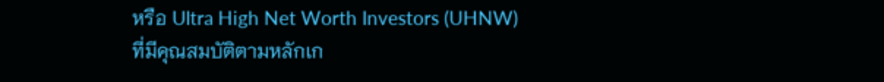หรือ Ultra High Net Worth Investors (UHNW) ที่มีคุณสมบัติตามหลักเก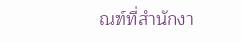ณฑ์ที่สำนักงา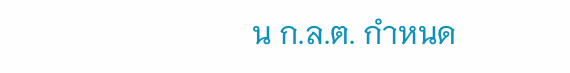น ก.ล.ต. กำหนด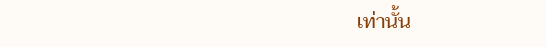เท่านั้น